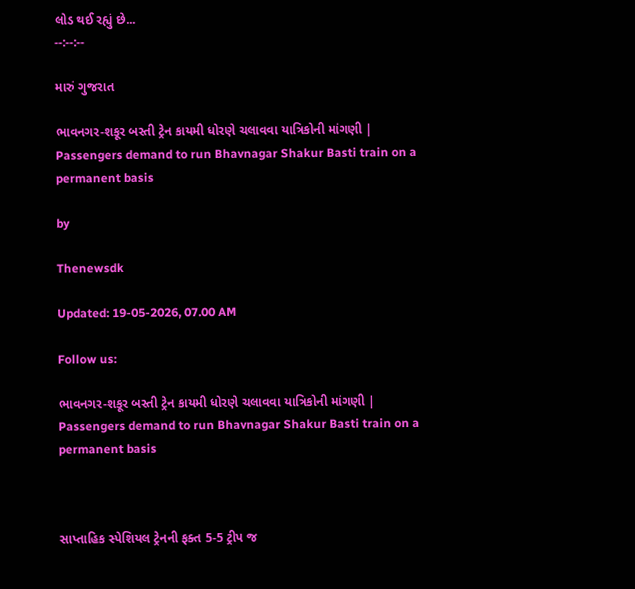લોડ થઈ રહ્યું છે...
--:--:--

મારું ગુજરાત

ભાવનગર-શકૂર બસ્તી ટ્રેન કાયમી ધોરણે ચલાવવા યાત્રિકોની માંગણી | Passengers demand to run Bhavnagar Shakur Basti train on a permanent basis

by

Thenewsdk

Updated: 19-05-2026, 07.00 AM

Follow us:

ભાવનગર-શકૂર બસ્તી ટ્રેન કાયમી ધોરણે ચલાવવા યાત્રિકોની માંગણી | Passengers demand to run Bhavnagar Shakur Basti train on a permanent basis



સાપ્તાહિક સ્પેશિયલ ટ્રેનની ફક્ત 5-5 ટ્રીપ જ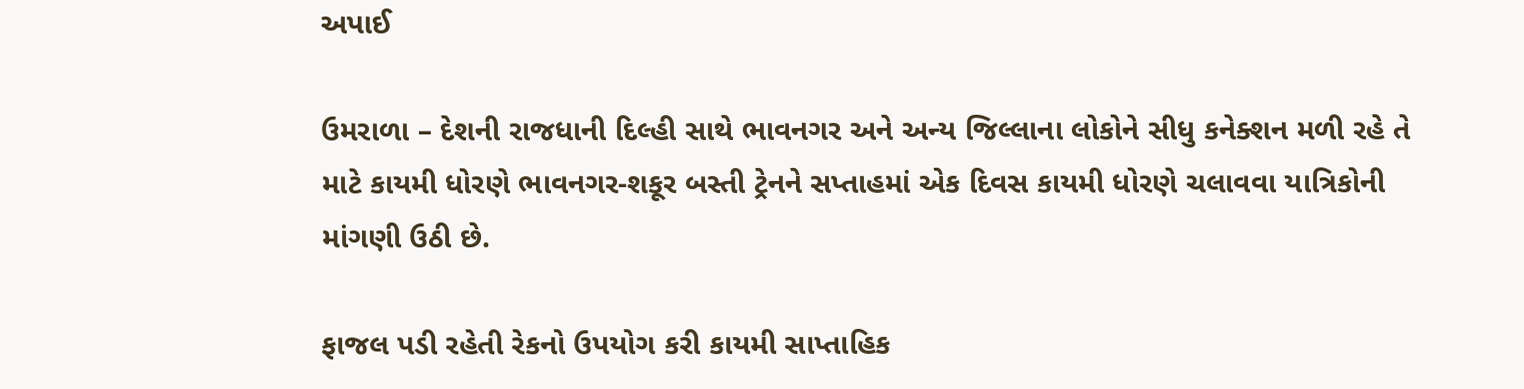અપાઈ

ઉમરાળા – દેશની રાજધાની દિલ્હી સાથે ભાવનગર અને અન્ય જિલ્લાના લોકોને સીધુ કનેક્શન મળી રહે તે માટે કાયમી ધોરણે ભાવનગર-શકૂર બસ્તી ટ્રેનને સપ્તાહમાં એક દિવસ કાયમી ધોરણે ચલાવવા યાત્રિકોની માંગણી ઉઠી છે.

ફાજલ પડી રહેતી રેકનો ઉપયોગ કરી કાયમી સાપ્તાહિક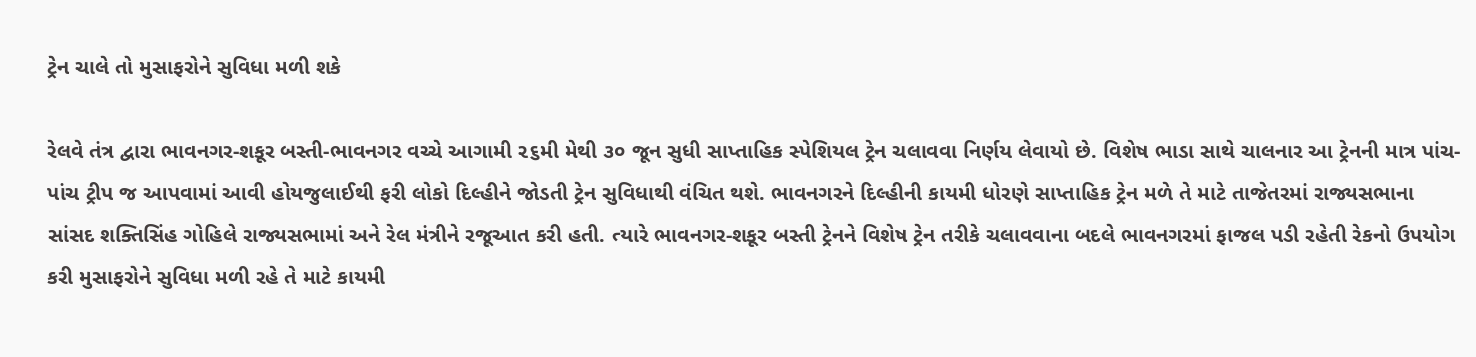ટ્રેન ચાલે તો મુસાફરોને સુવિધા મળી શકે

રેલવે તંત્ર દ્વારા ભાવનગર-શકૂર બસ્તી-ભાવનગર વચ્ચે આગામી ૨૬મી મેથી ૩૦ જૂન સુધી સાપ્તાહિક સ્પેશિયલ ટ્રેન ચલાવવા નિર્ણય લેવાયો છે. વિશેષ ભાડા સાથે ચાલનાર આ ટ્રેનની માત્ર પાંચ-પાંચ ટ્રીપ જ આપવામાં આવી હોયજુલાઈથી ફરી લોકો દિલ્હીને જોડતી ટ્રેન સુવિધાથી વંચિત થશે. ભાવનગરને દિલ્હીની કાયમી ધોરણે સાપ્તાહિક ટ્રેન મળે તે માટે તાજેતરમાં રાજ્યસભાના સાંસદ શક્તિસિંહ ગોહિલે રાજ્યસભામાં અને રેલ મંત્રીને રજૂઆત કરી હતી. ત્યારે ભાવનગર-શકૂર બસ્તી ટ્રેનને વિશેષ ટ્રેન તરીકે ચલાવવાના બદલે ભાવનગરમાં ફાજલ પડી રહેતી રેકનો ઉપયોગ કરી મુસાફરોને સુવિધા મળી રહે તે માટે કાયમી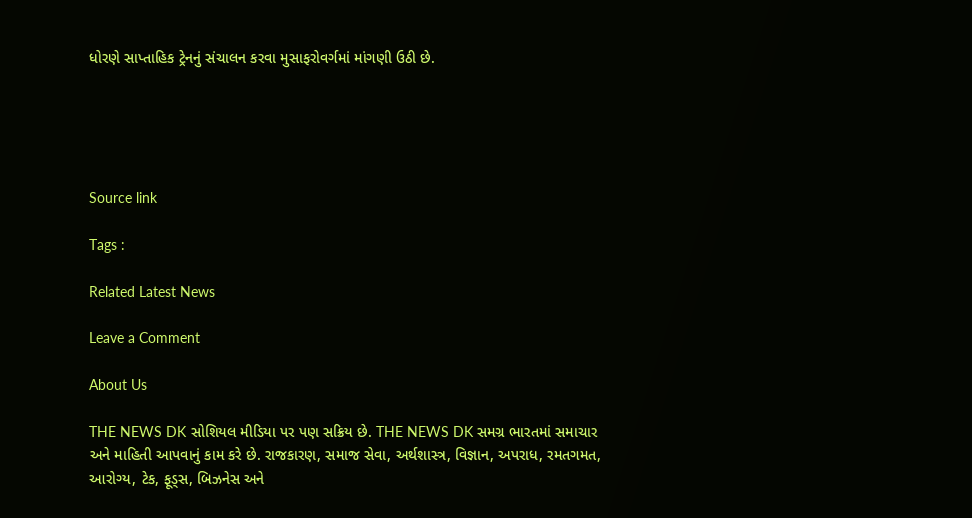ધોરણે સાપ્તાહિક ટ્રેનનું સંચાલન કરવા મુસાફરોવર્ગમાં માંગણી ઉઠી છે.





Source link

Tags :

Related Latest News

Leave a Comment

About Us

THE NEWS DK સોશિયલ મીડિયા પર પણ સક્રિય છે. THE NEWS DK સમગ્ર ભારતમાં સમાચાર અને માહિતી આપવાનું કામ કરે છે. રાજકારણ, સમાજ સેવા, અર્થશાસ્ત્ર, વિજ્ઞાન, અપરાધ, રમતગમત, આરોગ્ય, ટેક, ફૂડ્સ, બિઝનેસ અને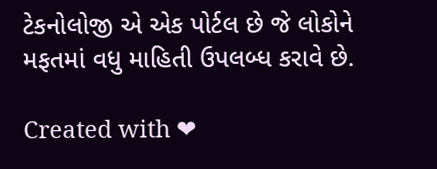ટેકનોલોજી એ એક પોર્ટલ છે જે લોકોને મફતમાં વધુ માહિતી ઉપલબ્ધ કરાવે છે.

Created with ❤